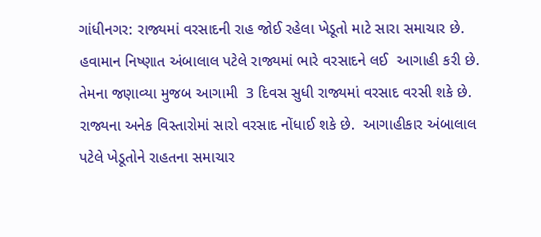ગાંધીનગર: રાજ્યમાં વરસાદની રાહ જોઈ રહેલા ખેડૂતો માટે સારા સમાચાર છે. હવામાન નિષ્ણાત અંબાલાલ પટેલે રાજ્યમાં ભારે વરસાદને લઈ  આગાહી કરી છે. તેમના જણાવ્યા મુજબ આગામી  3 દિવસ સુધી રાજ્યમાં વરસાદ વરસી શકે છે.  રાજ્યના અનેક વિસ્તારોમાં સારો વરસાદ નોંધાઈ શકે છે.  આગાહીકાર અંબાલાલ પટેલે ખેડૂતોને રાહતના સમાચાર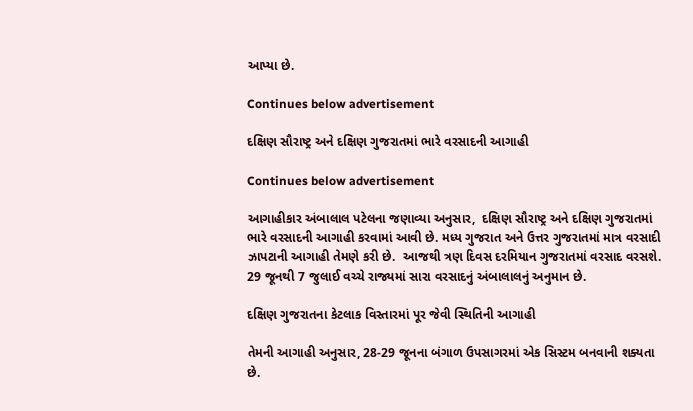આપ્યા છે.

Continues below advertisement

દક્ષિણ સૌરાષ્ટ્ર અને દક્ષિણ ગુજરાતમાં ભારે વરસાદની આગાહી

Continues below advertisement

આગાહીકાર અંબાલાલ પટેલના જણાવ્યા અનુસાર,  દક્ષિણ સૌરાષ્ટ્ર અને દક્ષિણ ગુજરાતમાં ભારે વરસાદની આગાહી કરવામાં આવી છે. મધ્ય ગુજરાત અને ઉત્તર ગુજરાતમાં માત્ર વરસાદી ઝાપટાની આગાહી તેમણે કરી છે.  આજથી ત્રણ દિવસ દરમિયાન ગુજરાતમાં વરસાદ વરસશે.  29 જૂનથી 7 જુલાઈ વચ્ચે રાજ્યમાં સારા વરસાદનું અંબાલાલનું અનુમાન છે.

દક્ષિણ ગુજરાતના કેટલાક વિસ્તારમાં પૂર જેવી સ્થિતિની આગાહી

તેમની આગાહી અનુસાર, 28-29 જૂનના બંગાળ ઉપસાગરમાં એક સિસ્ટમ બનવાની શક્યતા છે.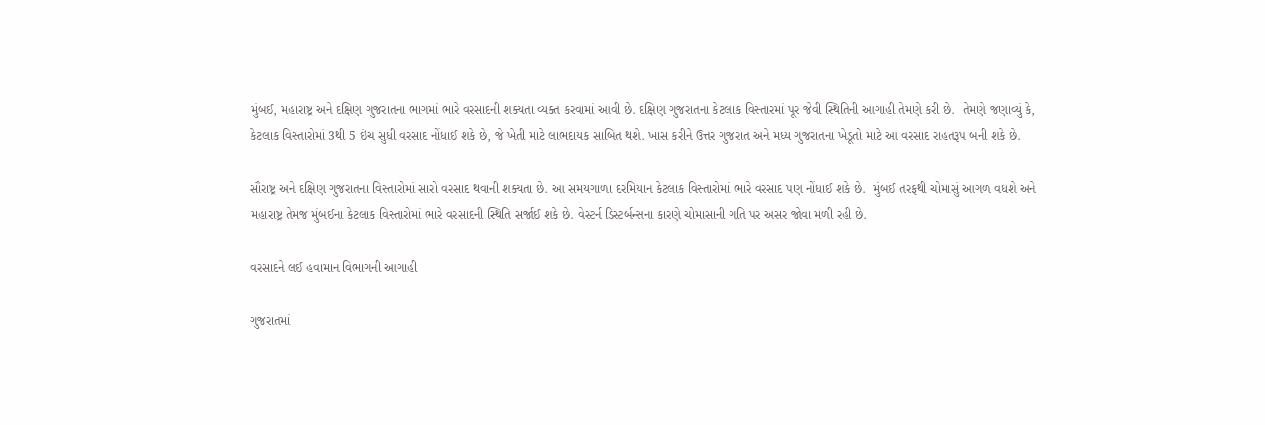મુંબઈ, મહારાષ્ટ્ર અને દક્ષિણ ગુજરાતના ભાગમાં ભારે વરસાદની શક્યતા વ્યક્ત કરવામાં આવી છે. દક્ષિણ ગુજરાતના કેટલાક વિસ્તારમાં પૂર જેવી સ્થિતિની આગાહી તેમણે કરી છે.  તેમણે જણાવ્યું કે, કેટલાક વિસ્તારોમાં 3થી 5 ઇંચ સુધી વરસાદ નોંધાઈ શકે છે, જે ખેતી માટે લાભદાયક સાબિત થશે. ખાસ કરીને ઉત્તર ગુજરાત અને મધ્ય ગુજરાતના ખેડૂતો માટે આ વરસાદ રાહતરૂપ બની શકે છે.

સૌરાષ્ટ્ર અને દક્ષિણ ગુજરાતના વિસ્તારોમાં સારો વરસાદ થવાની શક્યતા છે. આ સમયગાળા દરમિયાન કેટલાક વિસ્તારોમાં ભારે વરસાદ પણ નોંધાઈ શકે છે.  મુંબઈ તરફથી ચોમાસું આગળ વધશે અને મહારાષ્ટ્ર તેમજ મુંબઈના કેટલાક વિસ્તારોમાં ભારે વરસાદની સ્થિતિ સર્જાઈ શકે છે. વેસ્ટર્ન ડિસ્ટર્બન્સના કારણે ચોમાસાની ગતિ પર અસર જોવા મળી રહી છે.

વરસાદને લઈ હવામાન વિભાગની આગાહી

ગુજરાતમાં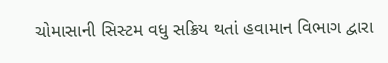ચોમાસાની સિસ્ટમ વધુ સક્રિય થતાં હવામાન વિભાગ દ્વારા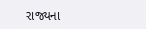રાજ્યના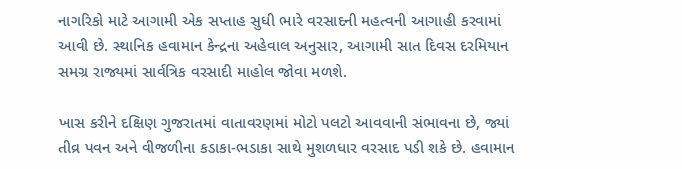નાગરિકો માટે આગામી એક સપ્તાહ સુધી ભારે વરસાદની મહત્વની આગાહી કરવામાં આવી છે. સ્થાનિક હવામાન કેન્દ્રના અહેવાલ અનુસાર, આગામી સાત દિવસ દરમિયાન સમગ્ર રાજ્યમાં સાર્વત્રિક વરસાદી માહોલ જોવા મળશે.

ખાસ કરીને દક્ષિણ ગુજરાતમાં વાતાવરણમાં મોટો પલટો આવવાની સંભાવના છે, જ્યાં તીવ્ર પવન અને વીજળીના કડાકા-ભડાકા સાથે મુશળધાર વરસાદ પડી શકે છે. હવામાન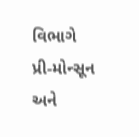વિભાગે પ્રી-મોન્સૂન અને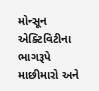મોન્સૂન એક્ટિવિટીના ભાગરૂપે માછીમારો અને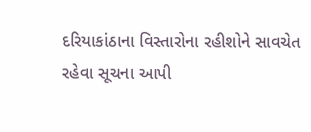દરિયાકાંઠાના વિસ્તારોના રહીશોને સાવચેત રહેવા સૂચના આપી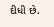દીધી છે.